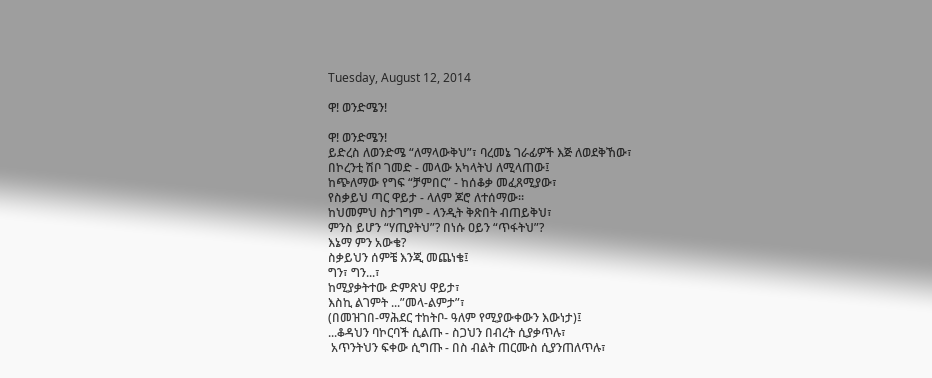Tuesday, August 12, 2014

ዋ! ወንድሜን!

ዋ! ወንድሜን!
ይድረስ ለወንድሜ “ለማላውቅህ”፣ ባረመኔ ገራፊዎች እጅ ለወደቅኸው፣
በኮረንቲ ሽቦ ገመድ - መላው አካላትህ ለሚላጠው፤
ከጭለማው የግፍ “ቻምበር” - ከሰቆቃ መፈጸሚያው፣
የስቃይህ ጣር ዋይታ - ላለም ጆሮ ለተሰማው።
ከህመምህ ስታገግም - ላንዲት ቅጽበት ብጠይቅህ፣
ምንስ ይሆን “ሃጢያትህ”? በነሱ ዐይን “ጥፋትህ”?
እኔማ ምን አውቄ?
ስቃይህን ሰምቼ እንጂ መጨነቄ፤
ግን፣ ግን...፣
ከሚያቃትተው ድምጽህ ዋይታ፣
እስኪ ልገምት ...”መላ-ልምታ”፣
(በመዝገበ-ማሕደር ተከትቦ- ዓለም የሚያውቀውን እውነታ)፤
...ቆዳህን ባኮርባች ሲልጡ - ስጋህን በብረት ሲያቃጥሉ፣
 አጥንትህን ፍቀው ሲግጡ - በስ ብልት ጠርሙስ ሲያንጠለጥሉ፣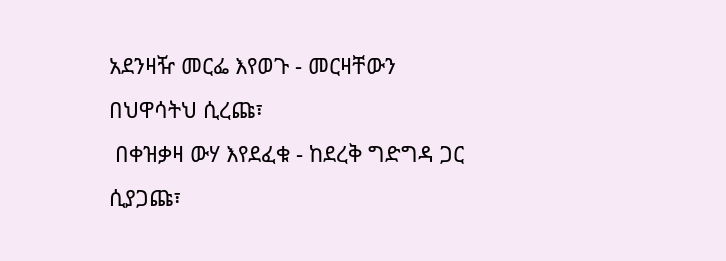አደንዛዥ መርፌ እየወጉ - መርዛቸውን በህዋሳትህ ሲረጩ፣
 በቀዝቃዛ ውሃ እየደፈቁ - ከደረቅ ግድግዳ ጋር ሲያጋጩ፣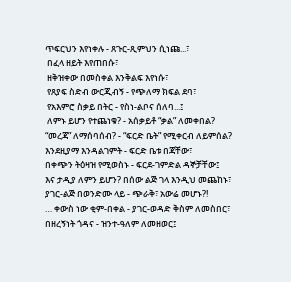ጥፍርህን እየነቀሉ - ጸጉር-ጺምህን ሲነጩ...፣
 በፈላ ዘይት እየጠበሱ፣
 ዘቅዝቀው በመስቀል እንቅልፍ እየነሱ፣
 የጸያፍ ስድብ ውርጂብኝ - የጭለማ ክፍል ደባ፣
 የአእምሮ ስቃይ በትር - የስነ-ልቦና ሰለባ...፤
 ለምኑ ይሆን የተጨነቁ? - አሰቃይቶ “ቃል” ለመቀበል?
“መረጃ” ለማሰባሰብ? - “ፍርድ ቤት” የሚቀርብ ለይምሰል?
እንደዚያማ እንዳልገምት - ፍርድ ቤቱ በጃቸው፣
በቀጭን ትዕዛዝ የሚወስኑ - ፍርደ-ገምድል ዳኞቻቸው፤
እና ታዲያ ለምን ይሆን? በሰው ልጅ ገላ እንዲህ መጨከኑ፣
ያገር-ልጅ በወንድሙ ላይ - ጭራቅ፣ አውሬ መሆኑ?!
… ቀውስ ነው ቂም-በቀል - ያገር-ወዳድ ቅስም ለመስበር፣
በዘረኝነት ጎዳና - ዝንተ-ዓለም ለመዘወር፤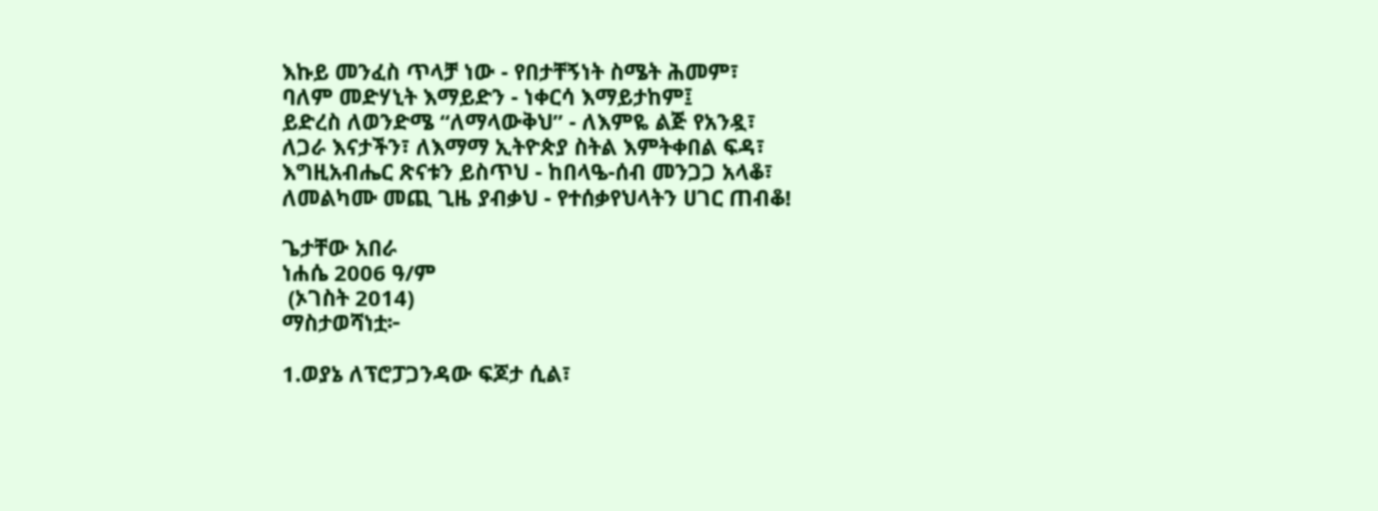እኩይ መንፈስ ጥላቻ ነው - የበታቸኝነት ስሜት ሕመም፣
ባለም መድሃኒት እማይድን - ነቀርሳ እማይታከም፤
ይድረስ ለወንድሜ “ለማላውቅህ” - ለእምዬ ልጅ የአንዷ፣
ለጋራ እናታችን፣ ለእማማ ኢትዮጵያ ስትል እምትቀበል ፍዳ፣
እግዚአብሔር ጽናቱን ይስጥህ - ከበላዔ-ሰብ መንጋጋ አላቆ፣
ለመልካሙ መጪ ጊዜ ያብቃህ - የተሰቃየህላትን ሀገር ጠብቆ!

ጌታቸው አበራ
ነሐሴ 2006 ዓ/ም
 (ኦገስት 2014)
ማስታወሻነቷ፦

1.ወያኔ ለፕሮፓጋንዳው ፍጆታ ሲል፣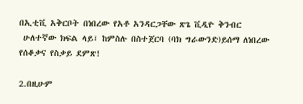በኢቲቪ አቅርቦት በነበረው የአቶ አንዳርጋቸው ጽጌ ቪዲዮ ቅንብር
 ሁለተኛው ክፍል ላይ፣ ከምስሉ በስተጀርባ (ባክ ግራውንድ)ይሰማ ለነበረው የሰቆቃና የስቃይ ደምጽ!

2.በዚሁም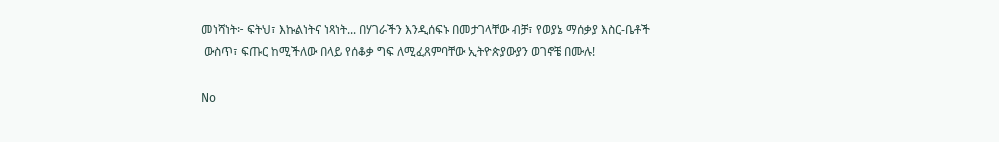መነሻነት፦ ፍትህ፣ እኩልነትና ነጻነት... በሃገራችን እንዲሰፍኑ በመታገላቸው ብቻ፣ የወያኔ ማሰቃያ እስር-ቤቶች
 ውስጥ፣ ፍጡር ከሚችለው በላይ የሰቆቃ ግፍ ለሚፈጸምባቸው ኢትዮጵያውያን ወገኖቼ በሙሉ!

No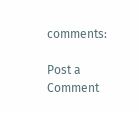comments:

Post a Comment